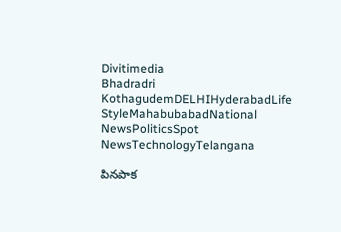Divitimedia
Bhadradri KothagudemDELHIHyderabadLife StyleMahabubabadNational NewsPoliticsSpot NewsTechnologyTelangana

పినపాక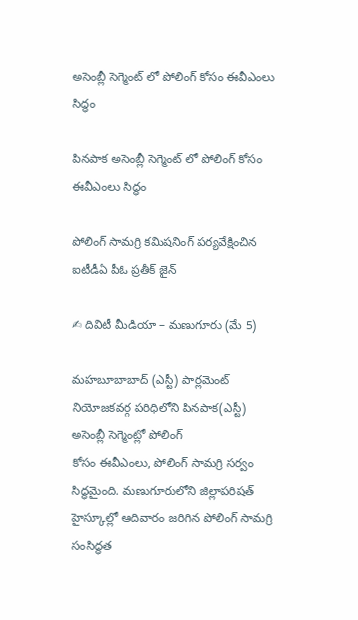అసెంబ్లీ సెగ్మెంట్ లో పోలింగ్ కోసం ఈవీఎంలు సిద్ధం

పినపాక అసెంబ్లీ సెగ్మెంట్ లో పోలింగ్ కోసం ఈవీఎంలు సిద్ధం

పోలింగ్ సామగ్రి కమిషనింగ్ పర్యవేక్షించిన ఐటీడీఏ పీఓ ప్రతీక్ జైన్

✍ దివిటీ మీడియా – మణుగూరు (మే 5)

మహబూబాబాద్ (ఎస్టీ) పార్లమెంట్ నియోజకవర్గ పరిధిలోని పినపాక(ఎస్టీ) అసెంబ్లీ సెగ్మెంట్లో పోలింగ్
కోసం ఈవీఎంలు, పోలింగ్ సామగ్రి సర్వం సిద్ధమైంది. మణుగూరులోని జిల్లాపరిషత్ హైస్కూల్లో ఆదివారం జరిగిన పోలింగ్ సామగ్రి సంసిద్ధత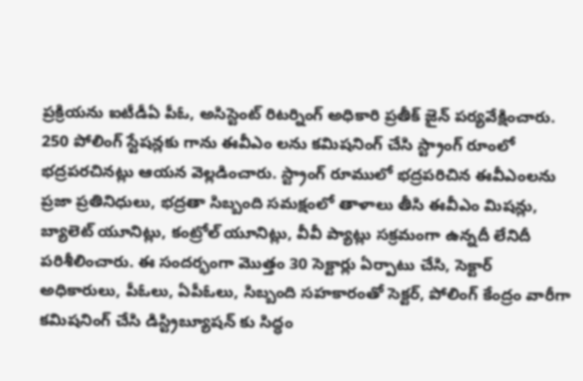ప్రక్రియను ఐటీడీఏ పీఓ, అసిస్టెంట్ రిటర్నింగ్ అధికారి ప్రతీక్ జైన్ పర్యవేక్షించారు. 250 పోలింగ్ స్టేషన్లకు గాను ఈవీఎం లను కమిషనింగ్ చేసి స్ట్రాంగ్ రూంలో భద్రపరచినట్లు ఆయన వెల్లడించారు. స్ట్రాంగ్ రూములో భద్రపరిచిన ఈవీఎంలను ప్రజా ప్రతినిధులు, భద్రతా సిబ్బంది సమక్షంలో తాళాలు తీసి ఈవీఎం మిషన్లు, బ్యాలెట్ యూనిట్లు, కంట్రోల్ యూనిట్లు, వీవీ ప్యాట్లు సక్రమంగా ఉన్నదీ లేనిదీ పరిశీలించారు. ఈ సందర్భంగా మొత్తం 30 సెక్టార్లు ఏర్పాటు చేసి, సెక్టార్ అధికారులు, పీఓలు, ఏపీఓలు, సిబ్బంది సహకారంతో సెక్టర్, పోలింగ్ కేంద్రం వారీగా కమిషనింగ్ చేసి డిస్ట్రిబ్యూషన్ కు సిద్ధం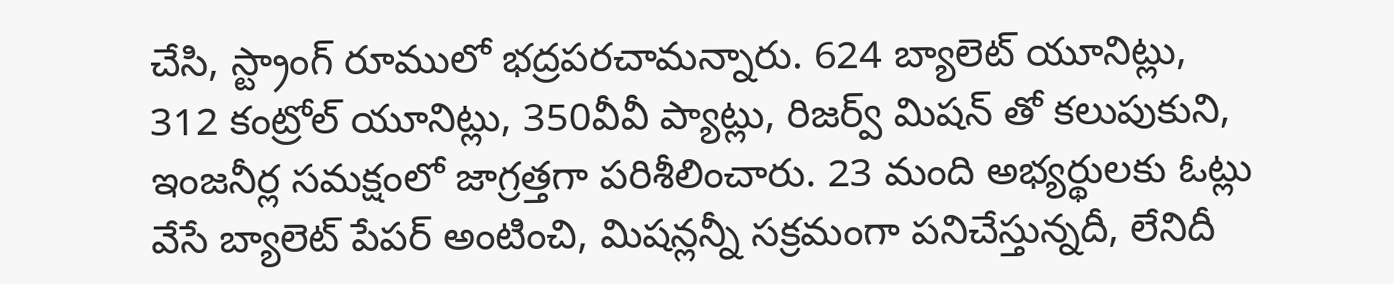చేసి, స్ట్రాంగ్ రూములో భద్రపరచామన్నారు. 624 బ్యాలెట్ యూనిట్లు, 312 కంట్రోల్ యూనిట్లు, 350వీవీ ప్యాట్లు, రిజర్వ్ మిషన్ తో కలుపుకుని, ఇంజనీర్ల సమక్షంలో జాగ్రత్తగా పరిశీలించారు. 23 మంది అభ్యర్థులకు ఓట్లు వేసే బ్యాలెట్ పేపర్ అంటించి, మిషన్లన్నీ సక్రమంగా పనిచేస్తున్నదీ, లేనిదీ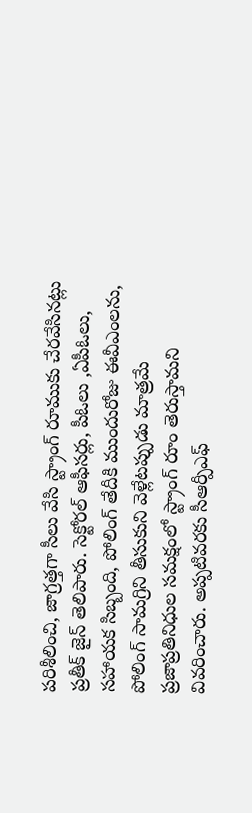పరిశీలించి, జాగ్రత్తగా సీలు వేసి స్ట్రాంగ్ రూముకు చేరవేసినట్లు ప్రతీక్ జైన్ తెలిపారు. సెక్టోరల్ ఆఫీసర్లు, పీఓలు ,ఏపీఓలు, సహాయక సిబ్బంది, పోలింగ్ తేదీకి ముందురోజు ఈవీఎంలను, పోలింగ్ సామగ్రిని తీసుకుని వెళ్లేటప్పుడు మాత్రమే ప్రజాప్రతినిధుల సమక్షంలో స్ట్రాంగ్ రూం తెరుస్తామని వివరించారు. అప్పటివరకు సీఆర్పీఎఫ్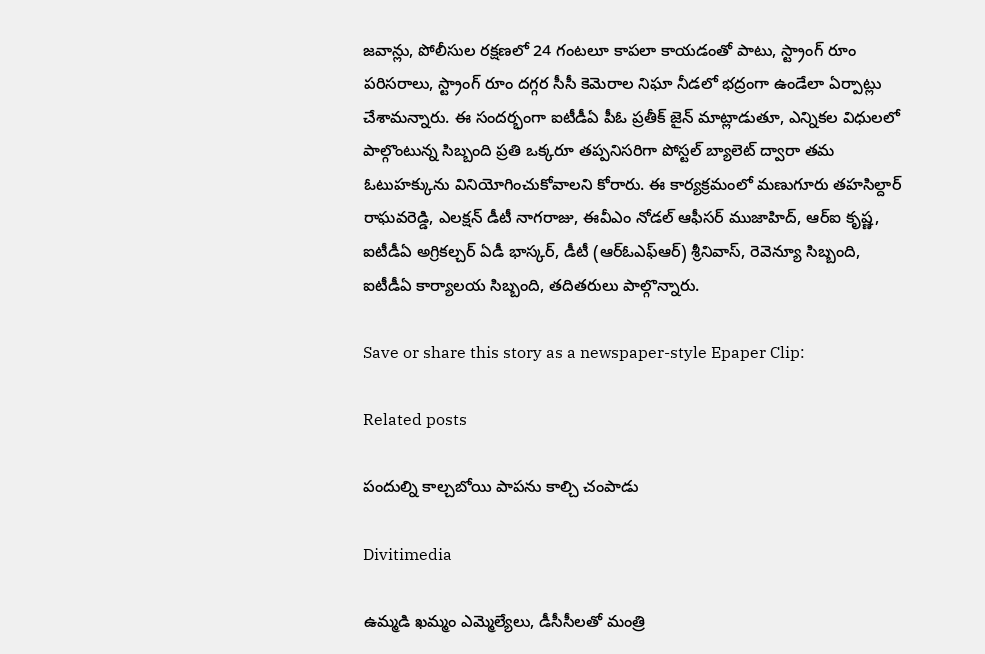జవాన్లు, పోలీసుల రక్షణలో 24 గంటలూ కాపలా కాయడంతో పాటు, స్ట్రాంగ్ రూం పరిసరాలు, స్ట్రాంగ్ రూం దగ్గర సీసీ కెమెరాల నిఘా నీడలో భద్రంగా ఉండేలా ఏర్పాట్లు చేశామన్నారు. ఈ సందర్భంగా ఐటీడీఏ పీఓ ప్రతీక్ జైన్ మాట్లాడుతూ, ఎన్నికల విధులలో పాల్గొంటున్న సిబ్బంది ప్రతి ఒక్కరూ తప్పనిసరిగా పోస్టల్ బ్యాలెట్ ద్వారా తమ ఓటుహక్కును వినియోగించుకోవాలని కోరారు. ఈ కార్యక్రమంలో మణుగూరు తహసిల్దార్ రాఘవరెడ్డి, ఎలక్షన్ డీటీ నాగరాజు, ఈవీఎం నోడల్ ఆఫీసర్ ముజాహిద్, ఆర్ఐ కృష్ణ, ఐటీడీఏ అగ్రికల్చర్ ఏడీ భాస్కర్, డీటీ (ఆర్ఓఎఫ్ఆర్) శ్రీనివాస్, రెవెన్యూ సిబ్బంది, ఐటీడీఏ కార్యాలయ సిబ్బంది, తదితరులు పాల్గొన్నారు.

Save or share this story as a newspaper-style Epaper Clip:

Related posts

పందుల్ని కాల్చబోయి పాపను కాల్చి చంపాడు

Divitimedia

ఉమ్మడి ఖమ్మం ఎమ్మెల్యేలు, డీసీసీలతో మంత్రి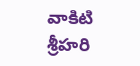వాకిటి శ్రీహరి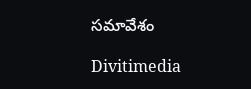సమావేశం

Divitimedia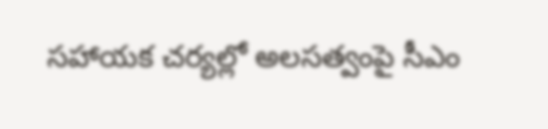సహాయక చర్యల్లో అలసత్వంపై సీఎం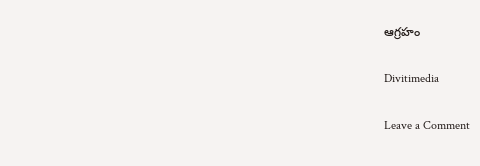ఆగ్రహం

Divitimedia

Leave a Comment